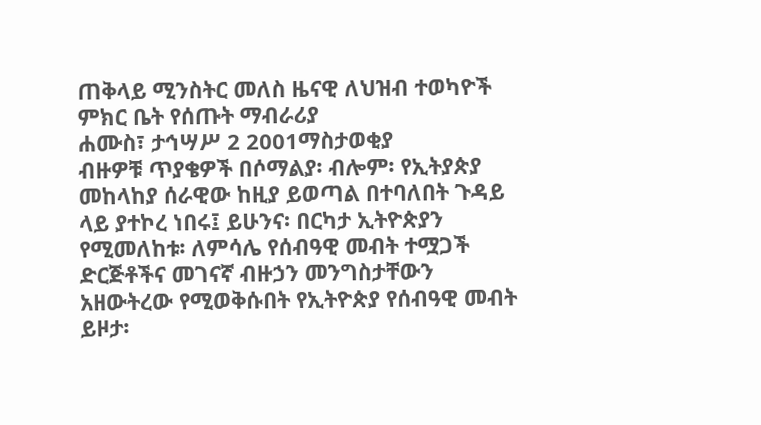ጠቅላይ ሚንስትር መለስ ዜናዊ ለህዝብ ተወካዮች ምክር ቤት የሰጡት ማብራሪያ
ሐሙስ፣ ታኅሣሥ 2 2001ማስታወቂያ
ብዙዎቹ ጥያቄዎች በሶማልያ፡ ብሎም፡ የኢትያጵያ መከላከያ ሰራዊው ከዚያ ይወጣል በተባለበት ጉዳይ ላይ ያተኮረ ነበሩ፤ ይሁንና፡ በርካታ ኢትዮጵያን የሚመለከቱ፡ ለምሳሌ የሰብዓዊ መብት ተሟጋች ድርጅቶችና መገናኛ ብዙኃን መንግስታቸውን አዘውትረው የሚወቅሱበት የኢትዮጵያ የሰብዓዊ መብት ይዞታ፡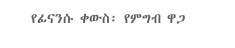የፊናንሱ ቀውስ፡ የምግብ ዋጋ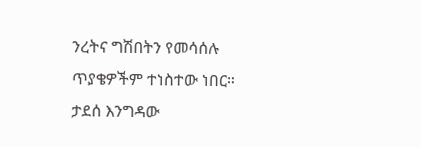ንረትና ግሽበትን የመሳሰሉ ጥያቄዎችም ተነስተው ነበር። ታደሰ እንግዳው